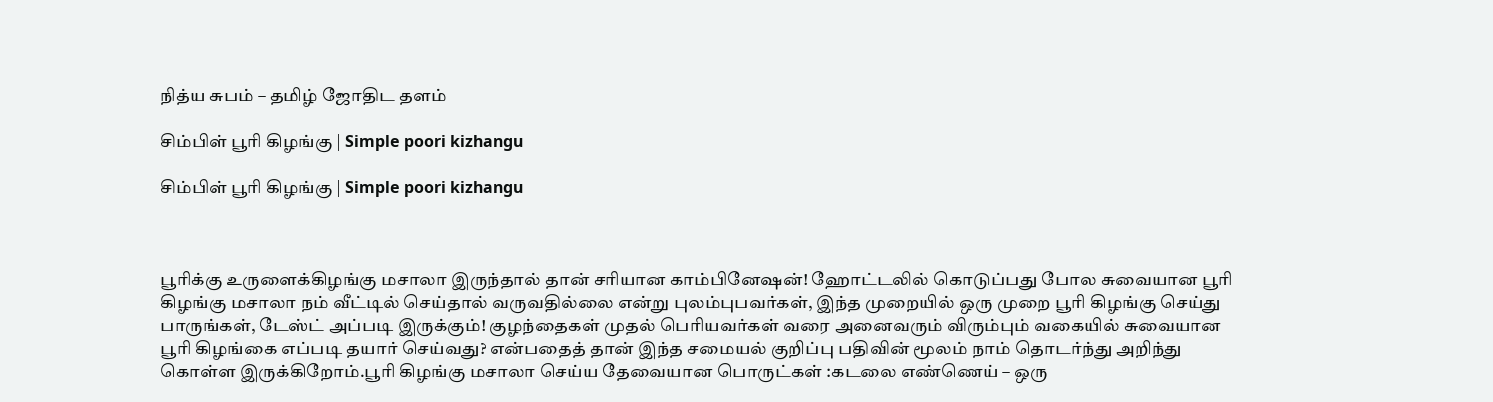நித்ய சுபம் – தமிழ் ஜோதிட தளம்

சிம்பிள் பூரி கிழங்கு | Simple poori kizhangu

சிம்பிள் பூரி கிழங்கு | Simple poori kizhangu



பூரிக்கு உருளைக்கிழங்கு மசாலா இருந்தால் தான் சரியான காம்பினேஷன்! ஹோட்டலில் கொடுப்பது போல சுவையான பூரி கிழங்கு மசாலா நம் வீட்டில் செய்தால் வருவதில்லை என்று புலம்புபவர்கள், இந்த முறையில் ஒரு முறை பூரி கிழங்கு செய்து பாருங்கள், டேஸ்ட் அப்படி இருக்கும்! குழந்தைகள் முதல் பெரியவர்கள் வரை அனைவரும் விரும்பும் வகையில் சுவையான பூரி கிழங்கை எப்படி தயார் செய்வது? என்பதைத் தான் இந்த சமையல் குறிப்பு பதிவின் மூலம் நாம் தொடர்ந்து அறிந்து கொள்ள இருக்கிறோம்.பூரி கிழங்கு மசாலா செய்ய தேவையான பொருட்கள் :கடலை எண்ணெய் – ஒரு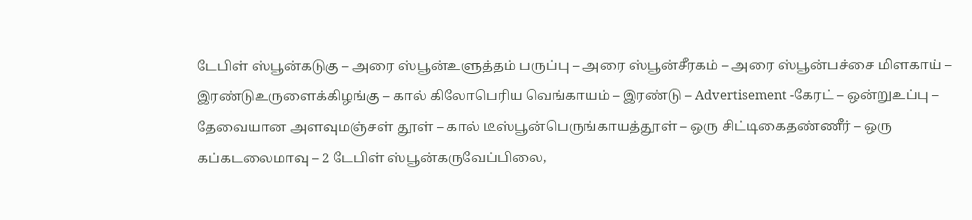டேபிள் ஸ்பூன்கடுகு – அரை ஸ்பூன்உளுத்தம் பருப்பு – அரை ஸ்பூன்சீரகம் – அரை ஸ்பூன்பச்சை மிளகாய் – இரண்டுஉருளைக்கிழங்கு – கால் கிலோபெரிய வெங்காயம் – இரண்டு – Advertisement -கேரட் – ஒன்றுஉப்பு – தேவையான அளவுமஞ்சள் தூள் – கால் டீஸ்பூன்பெருங்காயத்தூள் – ஒரு சிட்டிகைதண்ணீர் – ஒரு கப்கடலைமாவு – 2 டேபிள் ஸ்பூன்கருவேப்பிலை,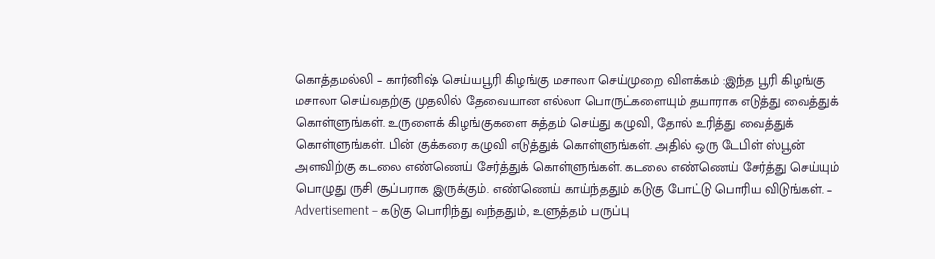கொத்தமல்லி – கார்னிஷ் செய்யபூரி கிழங்கு மசாலா செய்முறை விளக்கம் :இந்த பூரி கிழங்கு மசாலா செய்வதற்கு முதலில் தேவையான எல்லா பொருட்களையும் தயாராக எடுத்து வைத்துக் கொள்ளுங்கள். உருளைக் கிழங்குகளை சுத்தம் செய்து கழுவி, தோல் உரித்து வைத்துக் கொள்ளுங்கள். பின் குக்கரை கழுவி எடுத்துக் கொள்ளுங்கள். அதில் ஒரு டேபிள் ஸ்பூன் அளவிற்கு கடலை எண்ணெய் சேர்த்துக் கொள்ளுங்கள். கடலை எண்ணெய் சேர்த்து செய்யும் பொழுது ருசி சூப்பராக இருக்கும். எண்ணெய் காய்ந்ததும் கடுகு போட்டு பொரிய விடுங்கள். – Advertisement – கடுகு பொரிந்து வந்ததும், உளுத்தம் பருப்பு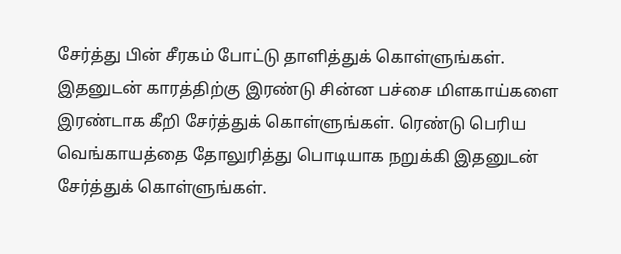சேர்த்து பின் சீரகம் போட்டு தாளித்துக் கொள்ளுங்கள். இதனுடன் காரத்திற்கு இரண்டு சின்ன பச்சை மிளகாய்களை இரண்டாக கீறி சேர்த்துக் கொள்ளுங்கள். ரெண்டு பெரிய வெங்காயத்தை தோலுரித்து பொடியாக நறுக்கி இதனுடன் சேர்த்துக் கொள்ளுங்கள்.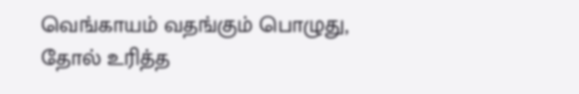வெங்காயம் வதங்கும் பொழுது, தோல் உரித்த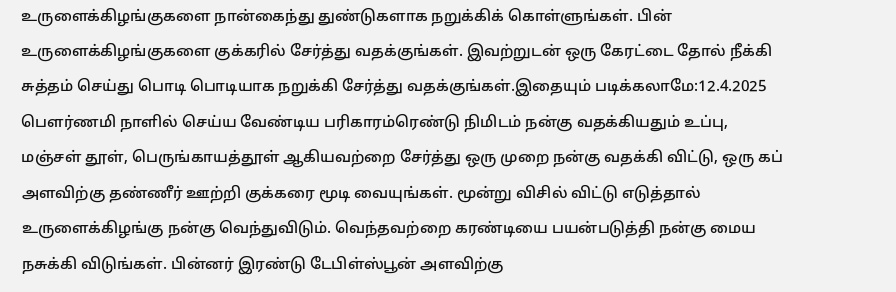உருளைக்கிழங்குகளை நான்கைந்து துண்டுகளாக நறுக்கிக் கொள்ளுங்கள். பின் உருளைக்கிழங்குகளை குக்கரில் சேர்த்து வதக்குங்கள். இவற்றுடன் ஒரு கேரட்டை தோல் நீக்கி சுத்தம் செய்து பொடி பொடியாக நறுக்கி சேர்த்து வதக்குங்கள்.இதையும் படிக்கலாமே:12.4.2025 பௌர்ணமி நாளில் செய்ய வேண்டிய பரிகாரம்ரெண்டு நிமிடம் நன்கு வதக்கியதும் உப்பு, மஞ்சள் தூள், பெருங்காயத்தூள் ஆகியவற்றை சேர்த்து ஒரு முறை நன்கு வதக்கி விட்டு, ஒரு கப் அளவிற்கு தண்ணீர் ஊற்றி குக்கரை மூடி வையுங்கள். மூன்று விசில் விட்டு எடுத்தால் உருளைக்கிழங்கு நன்கு வெந்துவிடும். வெந்தவற்றை கரண்டியை பயன்படுத்தி நன்கு மைய நசுக்கி விடுங்கள். பின்னர் இரண்டு டேபிள்ஸ்பூன் அளவிற்கு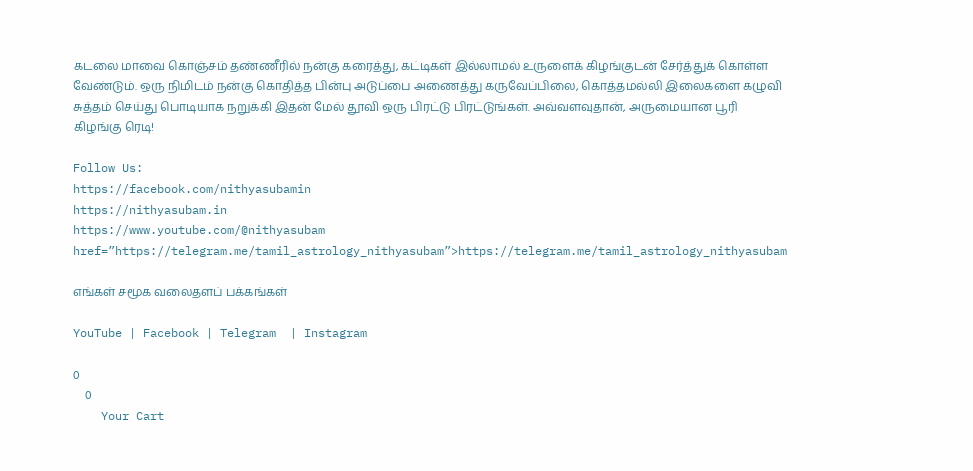கடலை மாவை கொஞ்சம் தண்ணீரில் நன்கு கரைத்து, கட்டிகள் இல்லாமல் உருளைக் கிழங்குடன் சேர்த்துக் கொள்ள வேண்டும். ஒரு நிமிடம் நன்கு கொதித்த பின்பு அடுப்பை அணைத்து கருவேப்பிலை, கொத்தமல்லி இலைகளை கழுவி சுத்தம் செய்து பொடியாக நறுக்கி இதன் மேல் தூவி ஒரு பிரட்டு பிரட்டுங்கள். அவ்வளவுதான், அருமையான பூரி கிழங்கு ரெடி!

Follow Us:
https://facebook.com/nithyasubamin
https://nithyasubam.in
https://www.youtube.com/@nithyasubam
href=”https://telegram.me/tamil_astrology_nithyasubam”>https://telegram.me/tamil_astrology_nithyasubam

எங்கள் சமூக வலைதளப் பக்கங்கள்

YouTube | Facebook | Telegram  | Instagram

0
    0
    Your Cart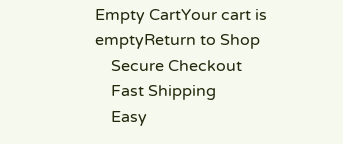Empty CartYour cart is emptyReturn to Shop
    Secure Checkout
    Fast Shipping
    Easy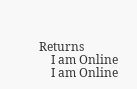Returns
    I am Online
    I am Online